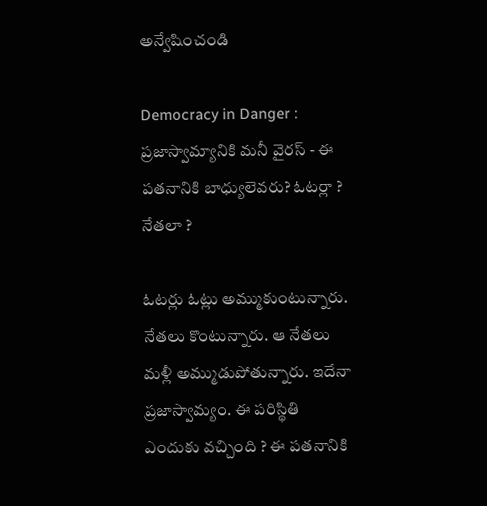అన్వేషించండి

Democracy in Danger : ప్రజాస్వామ్యానికి మనీ వైరస్ - ఈ పతనానికి బాధ్యులెవరు? ఓటర్లా ? నేతలా ?

ఓటర్లు ఓట్లు అమ్ముకుంటున్నారు. నేతలు కొంటున్నారు. ఆ నేతలు మళ్లీ అమ్ముడుపోతున్నారు. ఇదేనా ప్రజాస్వామ్యం. ఈ పరిస్థితి ఎందుకు వచ్చింది ? ఈ పతనానికి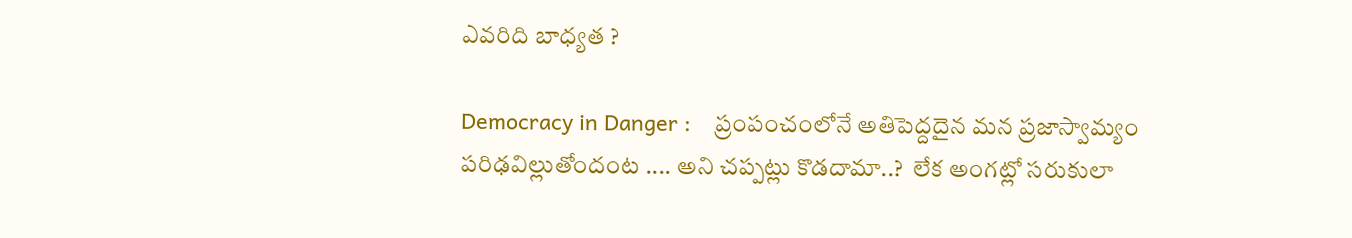ఎవరిది బాధ్యత ?

Democracy in Danger :    ప్రంపంచంలోనే అతిపెద్దదైన మన ప్రజాస్వామ్యం పరిఢవిల్లుతోందంట .... అని చప్పట్లు కొడదామా..?  లేక అంగట్లో సరుకులా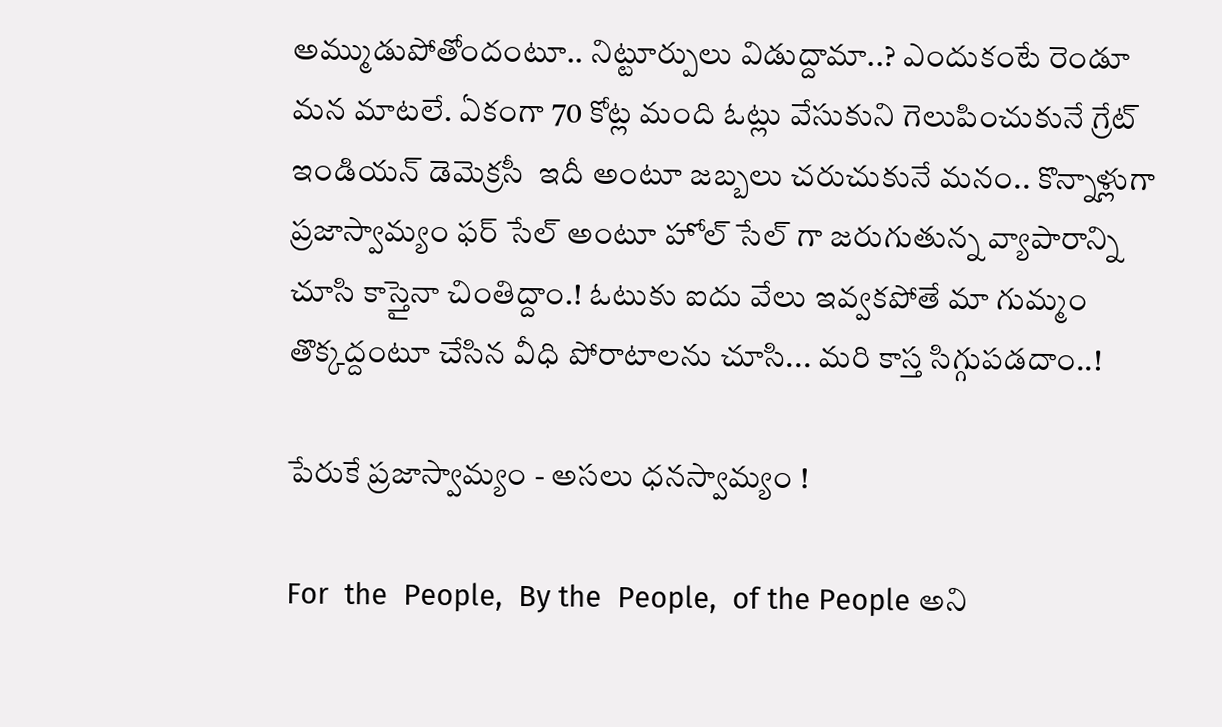అమ్ముడుపోతోందంటూ.. నిట్టూర్పులు విడుద్దామా..? ఎందుకంటే రెండూ మన మాటలే. ఏకంగా 70 కోట్ల మంది ఓట్లు వేసుకుని గెలుపించుకునే గ్రేట్ ఇండియన్ డెమెక్రసీ  ఇదీ అంటూ జబ్బలు చరుచుకునే మనం.. కొన్నాళ్లుగా ప్రజాస్వామ్యం ఫర్ సేల్ అంటూ హోల్ సేల్ గా జరుగుతున్న వ్యాపారాన్ని చూసి కాస్తైనా చింతిద్దాం.! ఓటుకు ఐదు వేలు ఇవ్వకపోతే మా గుమ్మం తొక్కద్దంటూ చేసిన వీధి పోరాటాలను చూసి... మరి కాస్త సిగ్గుపడదాం..!

పేరుకే ప్రజాస్వామ్యం - అసలు ధనస్వామ్యం !

For  the  People,  By the  People,  of the People అని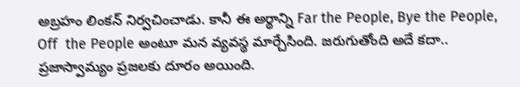అబ్రహం లింకన్ నిర్వచించాడు. కానీ ఈ అర్థాన్ని Far the People, Bye the People,  Off  the People అంటూ మన వ్యవస్థ మార్చేసింది. జరుగుతోంది అదే కదా.. ప్రజాస్వామ్యం ప్రజలకు దూరం అయింది.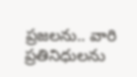ప్రజలను.. వారి ప్రతినిధులను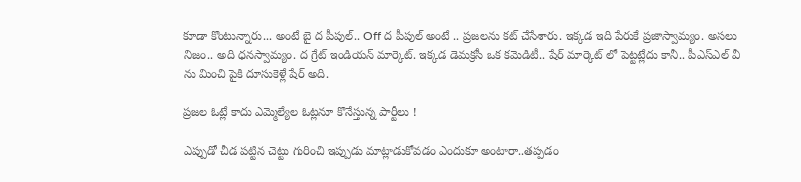కూడా కొంటున్నారు... అంటే బై ద పీపుల్.. Off ద పీపుల్ అంటే .. ప్రజలను కట్ చేసేశారు. ఇక్కడ ఇది పేరుకే ప్రజాస్వామ్యం. అసలు నిజం.. అది ధనస్వామ్యం. ద గ్రేట్ ఇండియన్ మార్కెట్. ఇక్కడ డెమక్రసీ ఒక కమెడిటీ.. షేర్ మార్కెట్ లో పెట్టట్లేదు కానీ.. పీఎస్ఎల్ వీ ను మించి పైకి దూసుకెళ్లే షేర్ అది.

ప్రజల ఓట్లే కాదు ఎమ్మెల్యేల ఓట్లనూ కొనేస్తున్న పార్టీలు !

ఎప్పుడో చీడ పట్టిన చెట్టు గురించి ఇప్పుడు మాట్లాడుకోవడం ఎందుకూ అంటారా..తప్పడం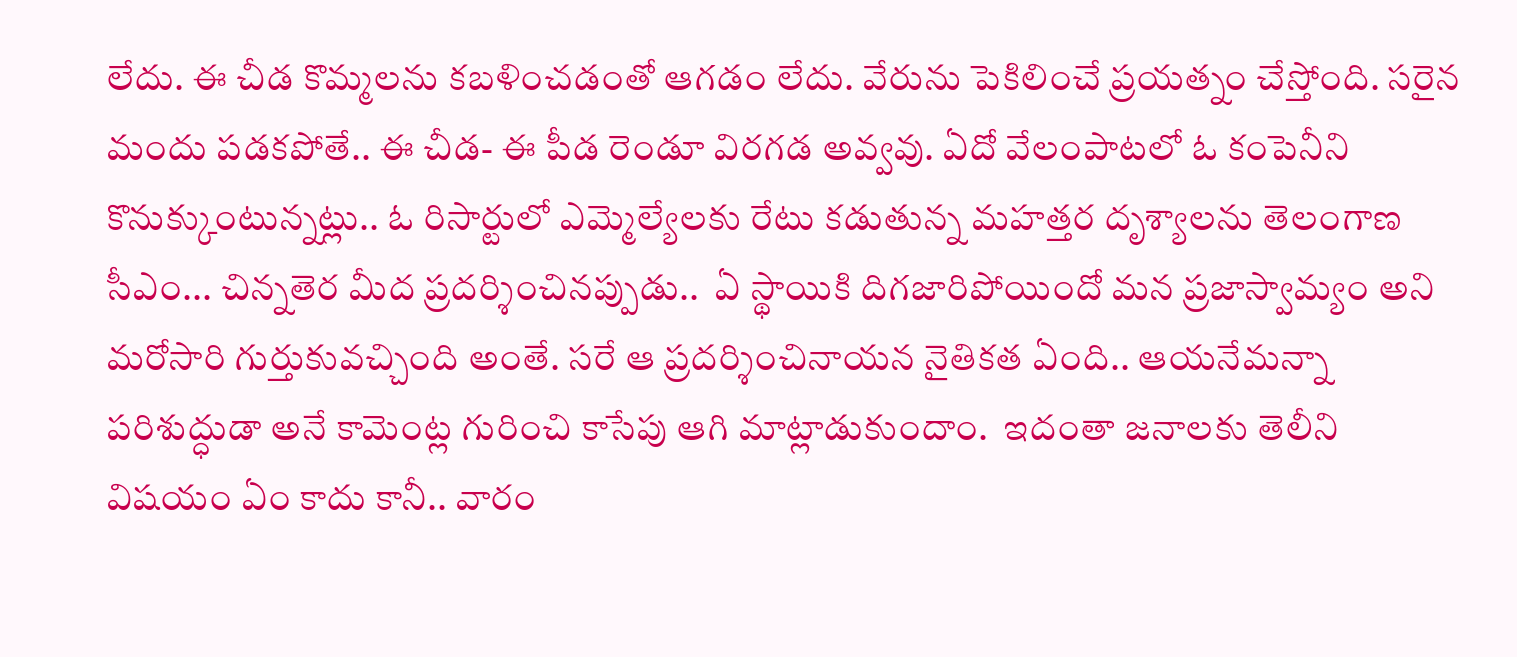లేదు. ఈ చీడ కొమ్మలను కబళించడంతో ఆగడం లేదు. వేరును పెకిలించే ప్రయత్నం చేస్తోంది. సరైన  మందు పడకపోతే.. ఈ చీడ- ఈ పీడ రెండూ విరగడ అవ్వవు. ఏదో వేలంపాటలో ఓ కంపెనీని కొనుక్కుంటున్నట్లు.. ఓ రిసార్టులో ఎమ్మెల్యేలకు రేటు కడుతున్న మహత్తర దృశ్యాలను తెలంగాణ సీఎం... చిన్నతెర మీద ప్రదర్శించినప్పుడు..  ఏ స్థాయికి దిగజారిపోయిందో మన ప్రజాస్వామ్యం అని మరోసారి గుర్తుకువచ్చింది అంతే. సరే ఆ ప్రదర్శించినాయన నైతికత ఏంది.. ఆయనేమన్నా పరిశుద్ధుడా అనే కామెంట్ల గురించి కాసేపు ఆగి మాట్లాడుకుందాం.  ఇదంతా జనాలకు తెలీని విషయం ఏం కాదు కానీ.. వారం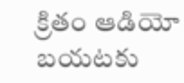క్రితం ఆడియో బయటకు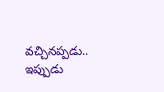వచ్చినప్పడు.. ఇప్పుడు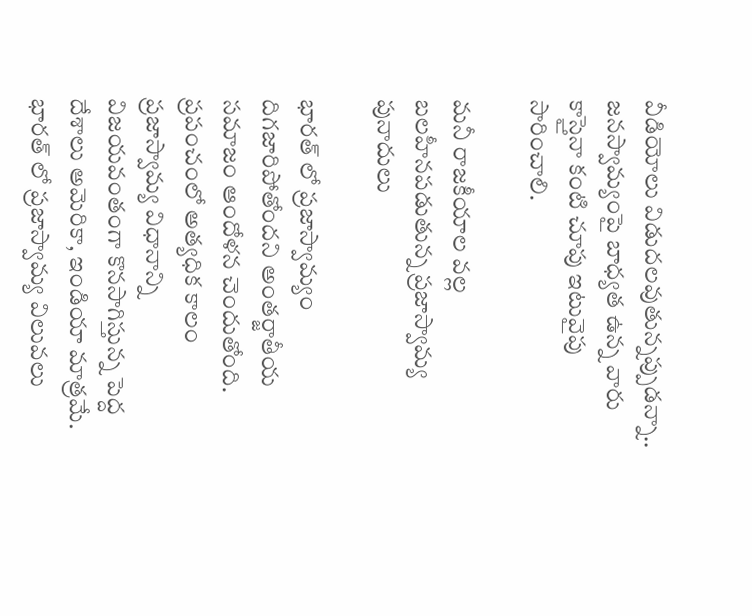వీడియోలు విడుదలవుతున్నప్పుడన్నా.. జనస్వామ్యంపై బాధ్యత ఉన్న వారు కాస్తైనా కంటి చూపు ఇటువైపు సారించాలి.

మనీ రాజకీయాల వల్ల బలహీనపడుతున్న ప్రజాస్వామ్య పునాదులు

భారత్ లో ప్రజాస్వామ్యం దిగజారిపోతోందని అంతర్జాతీయ సమాజం ఆందోళన చెందుతోంది. ప్రపంచంలో అత్యధిక కాలం ప్రజాస్వామ్య విధానాన్ని విజయవంతంగా కొనసాగిస్తున్న పెద్ద దేశాలు అమెరికా, ఇండియా మాత్రమే. భారత్ లో ప్రజాస్వామ్య విలువలు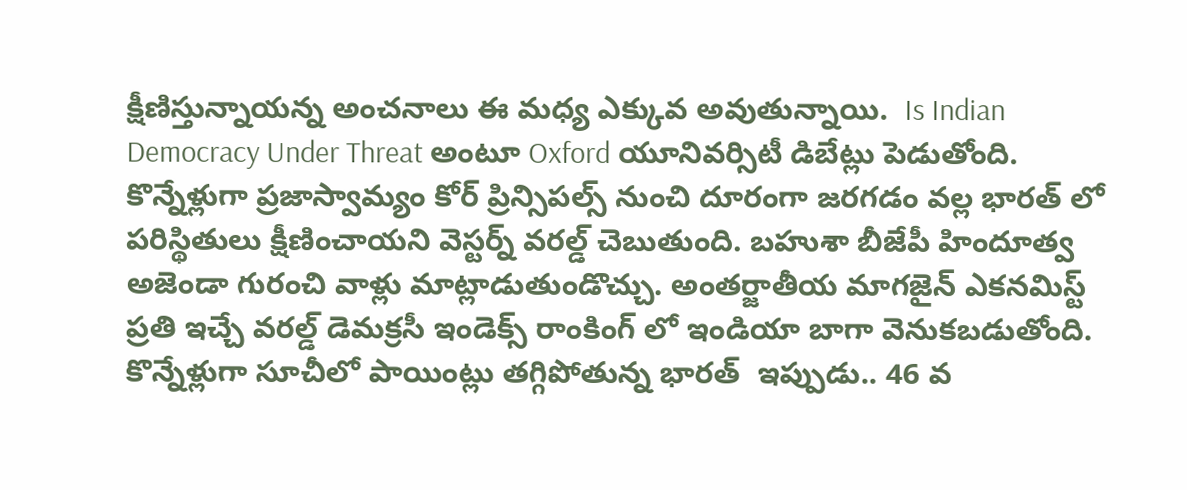క్షీణిస్తున్నాయన్న అంచనాలు ఈ మధ్య ఎక్కువ అవుతున్నాయి.  Is Indian Democracy Under Threat అంటూ Oxford యూనివర్సిటీ డిబేట్లు పెడుతోంది. కొన్నేళ్లుగా ప్రజాస్వామ్యం కోర్ ప్రిన్సిపల్స్ నుంచి దూరంగా జరగడం వల్ల భారత్ లో పరిస్థితులు క్షీణించాయని వెస్టర్న్ వరల్డ్ చెబుతుంది. బహుశా బీజేపీ హిందూత్వ అజెండా గురంచి వాళ్లు మాట్లాడుతుండొచ్చు. అంతర్జాతీయ మాగజైన్ ఎకనమిస్ట్ ప్రతి ఇచ్చే వరల్డ్ డెమక్రసీ ఇండెక్స్ రాంకింగ్ లో ఇండియా బాగా వెనుకబడుతోంది. కొన్నేళ్లుగా సూచీలో పాయింట్లు తగ్గిపోతున్న భారత్  ఇప్పుడు.. 46 వ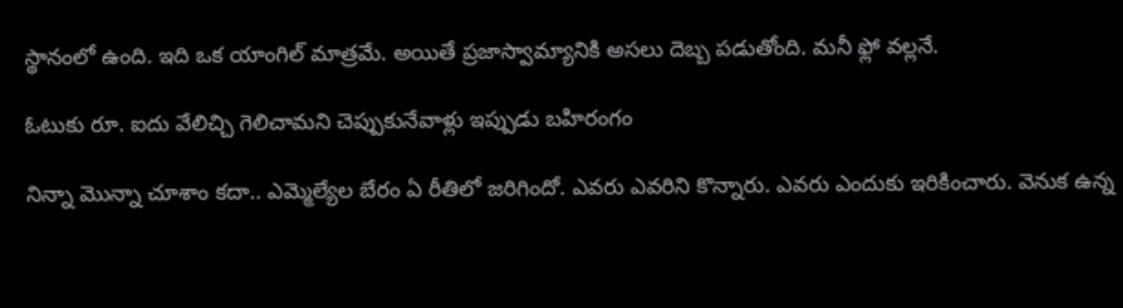స్థానంలో ఉంది. ఇది ఒక యాంగిల్ మాత్రమే. అయితే ప్రజాస్వామ్యానికి అసలు దెబ్బ పడుతోంది. మనీ ఫ్లో వల్లనే.

ఓటుకు రూ. ఐదు వేలిచ్చి గెలిచామని చెప్పుకునేవాళ్లు ఇప్పుడు బహిరంగం

నిన్నా మొన్నా చూశాం కదా.. ఎమ్మెల్యేల బేరం ఏ రీతిలో జరిగిందో. ఎవరు ఎవరిని కొన్నారు. ఎవరు ఎందుకు ఇరికించారు. వెనుక ఉన్న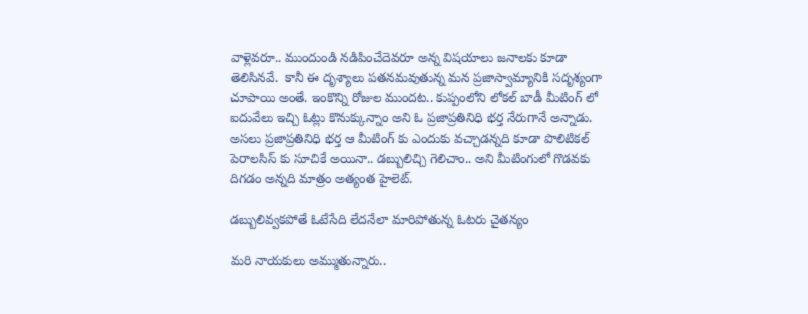వాళ్లెవరూ.. ముందుండి నడిపించేదెవరూ అన్న విషయాలు జనాలకు కూడా తెలిసినవే.  కానీ ఈ దృశ్యాలు పతనమవుతున్న మన ప్రజాస్వామ్యానికి సదృశ్యంగా చూపాయి అంతే. ఇంకొన్ని రోజుల ముందట.. కుప్పంలోని లోకల్ బాడీ మీటింగ్ లో ఐదువేలు ఇచ్చి ఓట్లు కొనుక్కున్నాం అని ఓ ప్రజాప్రతినిధి భర్త నేరుగానే అన్నాడు. అసలు ప్రజాప్రతినిధి భర్త ఆ మీటింగ్ కు ఎందుకు వచ్చాడన్నది కూడా పొలిటికల్ పెరాలసిస్ కు సూచికే అయినా.. డబ్బులిచ్చి గెలిచాం.. అని మీటింగులో గొడవకు దిగడం అన్నది మాత్రం అత్యంత హైలెట్.

డబ్బులివ్వకపోతే ఓటేసేది లేదనేలా మారిపోతున్న ఓటరు చైతన్యం

మరి నాయకులు అమ్ముతున్నారు..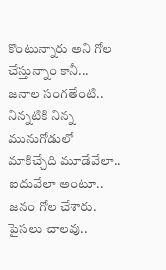కొంటున్నారు అని గోల చేస్తున్నాం కానీ... జనాల సంగతేంటి.. నిన్నటికి నిన్న మునుగోడులో మాకిచ్చేది మూడేవేలా.. ఐదువేలా అంటూ.. జనం గోల చేశారు. పైసలు చాలవు..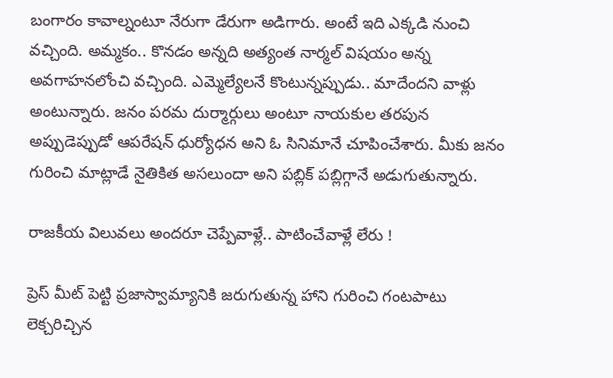బంగారం కావాల్నంటూ నేరుగా డేరుగా అడిగారు. అంటే ఇది ఎక్కడి నుంచి వచ్చింది. అమ్మకం.. కొనడం అన్నది అత్యంత నార్మల్ విషయం అన్న అవగాహనలోంచి వచ్చింది. ఎమ్మెల్యేలనే కొంటున్నప్పుడు.. మాదేందని వాళ్లు అంటున్నారు. జనం పరమ దుర్మార్గులు అంటూ నాయకుల తరపున  అప్పుడెప్పుడో ఆపరేషన్ ధుర్యోధన అని ఓ సినిమానే చూపించేశారు. మీకు జనం గురించి మాట్లాడే నైతికిత అసలుందా అని పబ్లిక్ పబ్లిగ్గానే అడుగుతున్నారు.

రాజకీయ విలువలు అందరూ చెప్పేవాళ్లే.. పాటించేవాళ్లే లేరు !

ప్రెస్ మీట్ పెట్టి ప్రజాస్వామ్యానికి జరుగుతున్న హాని గురించి గంటపాటు లెక్చరిచ్చిన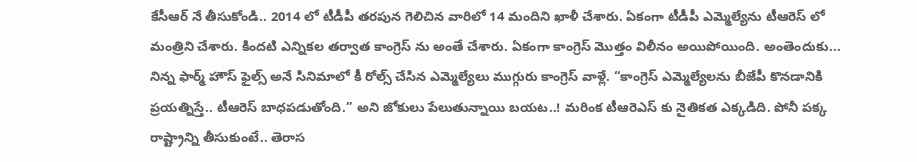కేసీఆర్ నే తీసుకోండి.. 2014 లో టీడీపీ తరపున గెలిచిన వారిలో 14 మందిని ఖాళీ చేశారు. ఏకంగా టీడీపీ ఎమ్మెల్యేను టీఆరెస్ లో మంత్రిని చేశారు. కిందటి ఎన్నికల తర్వాత కాంగ్రెస్ ను అంతే చేశారు. ఏకంగా కాంగ్రెస్ మొత్తం విలీనం అయిపోయింది. అంతెందుకు... నిన్న ఫార్మ్ హౌస్ ఫైల్స్ అనే సినిమాలో కీ రోల్స్ చేసిన ఎమ్మెల్యేలు ముగ్గురు కాంగ్రెస్ వాళ్లే. “కాంగ్రెస్ ఎమ్మెల్యేలను బీజేపీ కొనడానికి ప్రయత్నిస్తే.. టీఆరెస్ బాధపడుతోంది.” అని జోకులు పేలుతున్నాయి బయట..! మరింక టీఆరెఎస్ కు నైతికత ఎక్కడిది. పోనీ పక్క రాష్ట్రాన్ని తీసుకుంటే.. తెరాస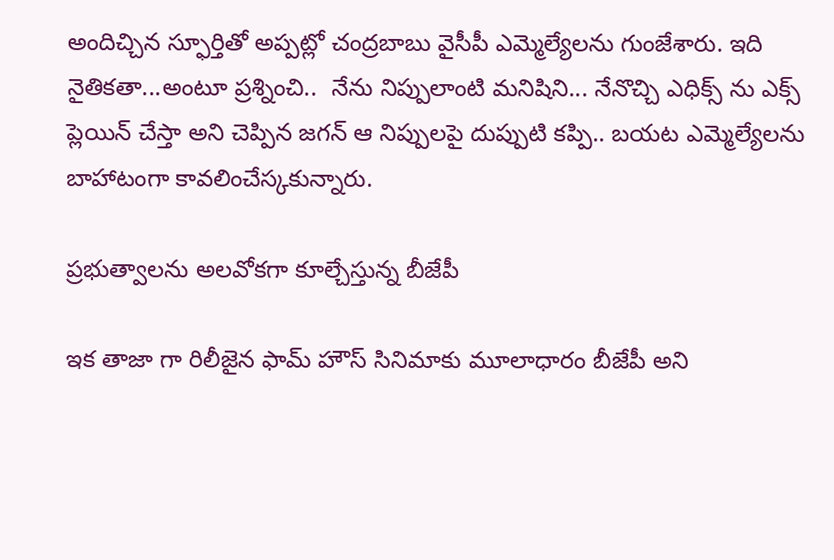అందిచ్చిన స్ఫూర్తితో అప్పట్లో చంద్రబాబు వైసీపీ ఎమ్మెల్యేలను గుంజేశారు. ఇది నైతికతా...అంటూ ప్రశ్నించి..  నేను నిప్పులాంటి మనిషిని... నేనొచ్చి ఎధిక్స్ ను ఎక్స్ ప్లెయిన్ చేస్తా అని చెప్పిన జగన్ ఆ నిప్పులపై దుప్పుటి కప్పి.. బయట ఎమ్మెల్యేలను బాహాటంగా కావలించేస్కకున్నారు.

ప్రభుత్వాలను అలవోకగా కూల్చేస్తున్న బీజేపీ

ఇక తాజా గా రిలీజైన ఫామ్ హౌస్ సినిమాకు మూలాధారం బీజేపీ అని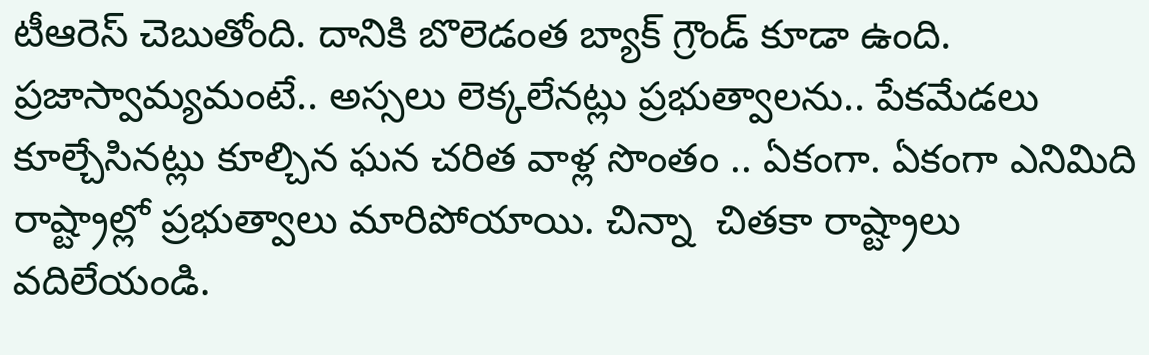టీఆరెస్ చెబుతోంది. దానికి బొలెడంత బ్యాక్ గ్రౌండ్ కూడా ఉంది. ప్రజాస్వామ్యమంటే.. అస్సలు లెక్కలేనట్లు ప్రభుత్వాలను.. పేకమేడలు కూల్చేసినట్లు కూల్చిన ఘన చరిత వాళ్ల సొంతం .. ఏకంగా. ఏకంగా ఎనిమిది రాష్ట్రాల్లో ప్రభుత్వాలు మారిపోయాయి. చిన్నా  చితకా రాష్ట్రాలు వదిలేయండి.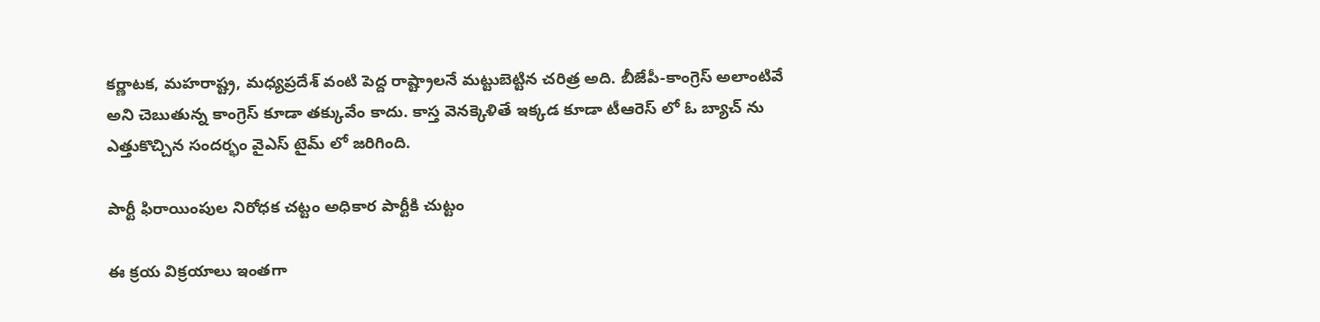కర్ణాటక, మహరాష్ట్ర, మధ్యప్రదేశ్ వంటి పెద్ద రాష్ట్రాలనే మట్టుబెట్టిన చరిత్ర అది. బీజేపీ-కాంగ్రెస్ అలాంటివే అని చెబుతున్న కాంగ్రెస్ కూడా తక్కువేం కాదు. కాస్త వెనక్కెళితే ఇక్కడ కూడా టీఆరెస్ లో ఓ బ్యాచ్ ను ఎత్తుకొచ్చిన సందర్భం వైఎస్ టైమ్ లో జరిగింది.

పార్టీ ఫిరాయింపుల నిరోధక చట్టం అధికార పార్టీకి చుట్టం

ఈ క్రయ విక్రయాలు ఇంతగా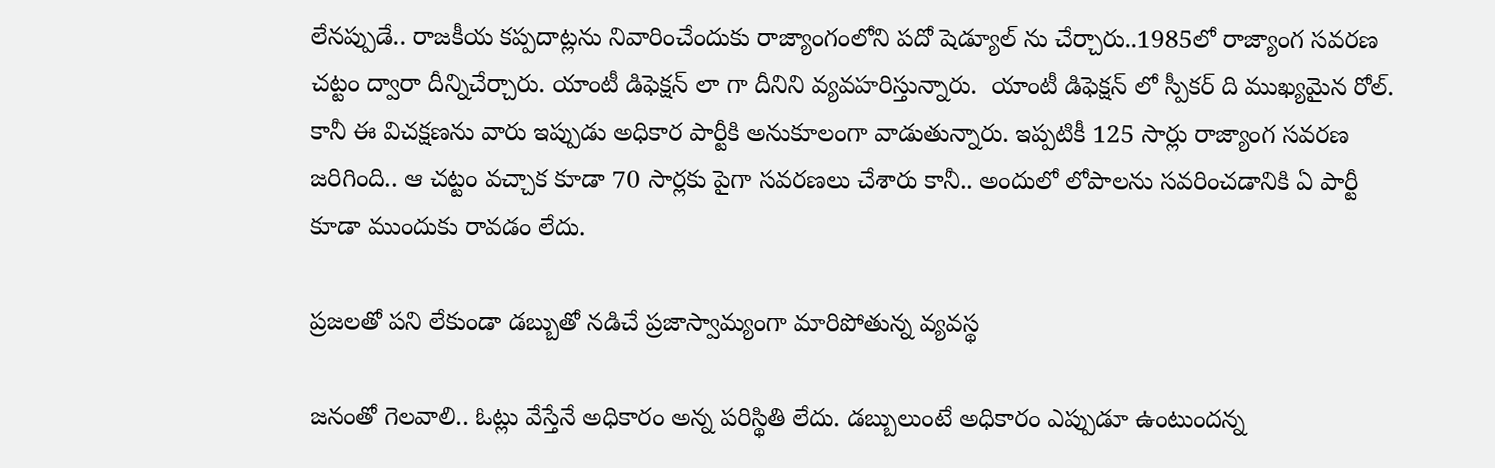లేనప్పుడే.. రాజకీయ కప్పదాట్లను నివారించేందుకు రాజ్యాంగంలోని పదో షెడ్యూల్ ను చేర్చారు..1985లో రాజ్యాంగ సవరణ చట్టం ద్వారా దీన్నిచేర్చారు. యాంటీ డిఫెక్షన్ లా గా దీనిని వ్యవహరిస్తున్నారు.  యాంటీ డిఫెక్షన్ లో స్పీకర్ ది ముఖ్యమైన రోల్. కానీ ఈ విచక్షణను వారు ఇప్పుడు అధికార పార్టీకి అనుకూలంగా వాడుతున్నారు. ఇప్పటికీ 125 సార్లు రాజ్యాంగ సవరణ జరిగింది.. ఆ చట్టం వచ్చాక కూడా 70 సార్లకు పైగా సవరణలు చేశారు కానీ.. అందులో లోపాలను సవరించడానికి ఏ పార్టీ కూడా ముందుకు రావడం లేదు.

ప్రజలతో పని లేకుండా డబ్బుతో నడిచే ప్రజాస్వామ్యంగా మారిపోతున్న వ్యవస్థ

జనంతో గెలవాలి.. ఓట్లు వేస్తేనే అధికారం అన్న పరిస్థితి లేదు. డబ్బులుంటే అధికారం ఎప్పుడూ ఉంటుందన్న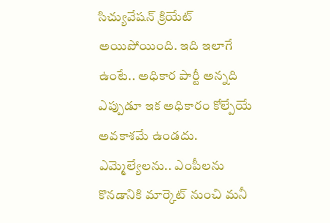సిచ్యువేషన్ క్రియేట్ అయిపోయింది. ఇది ఇలాగే ఉంటే.. అధికార పార్టీ అన్నది ఎప్పుడూ ఇక అధికారం కోల్పేయే అవకాశమే ఉండదు. ఎమ్మెల్యేలను.. ఎంపీలను కొనడానికి మార్కెట్ నుంచి మనీ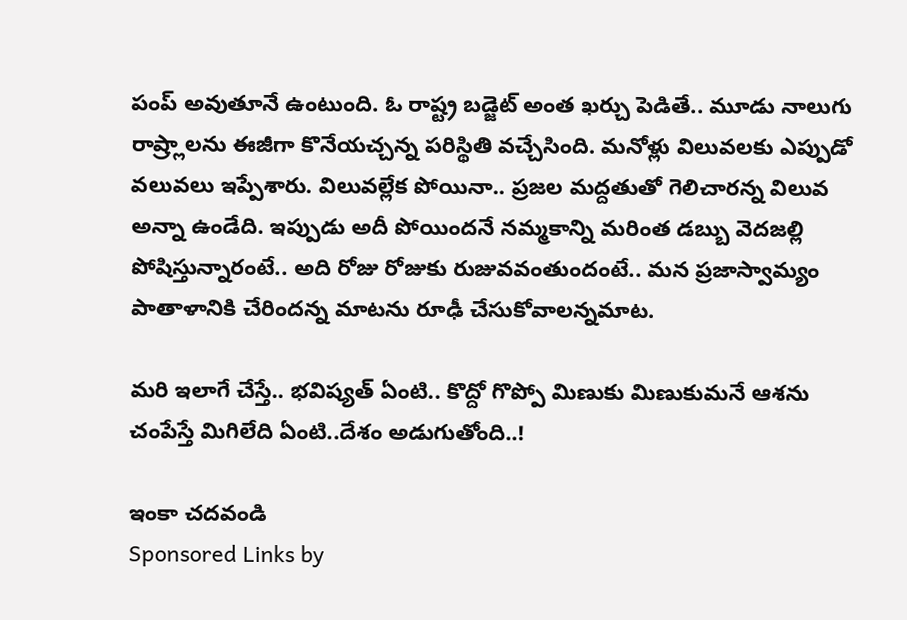పంప్ అవుతూనే ఉంటుంది. ఓ రాష్ట్ర బడ్జెట్ అంత ఖర్చు పెడితే.. మూడు నాలుగు రాష్ర్లాలను ఈజీగా కొనేయచ్చన్న పరిస్థితి వచ్చేసింది. మనోళ్లు విలువలకు ఎప్పుడో వలువలు ఇప్పేశారు. విలువల్లేక పోయినా.. ప్రజల మద్దతుతో గెలిచారన్న విలువ అన్నా ఉండేది. ఇప్పుడు అదీ పోయిందనే నమ్మకాన్ని మరింత డబ్బు వెదజల్లి పోషిస్తున్నారంటే.. అది రోజు రోజుకు రుజువవంతుందంటే.. మన ప్రజాస్వామ్యం పాతాళానికి చేరిందన్న మాటను రూఢీ చేసుకోవాలన్నమాట.

మరి ఇలాగే చేస్తే.. భవిష్యత్ ఏంటి.. కొద్దో గొప్పో మిణుకు మిణుకుమనే ఆశను చంపేస్తే మిగిలేది ఏంటి..దేశం అడుగుతోంది..!

ఇంకా చదవండి
Sponsored Links by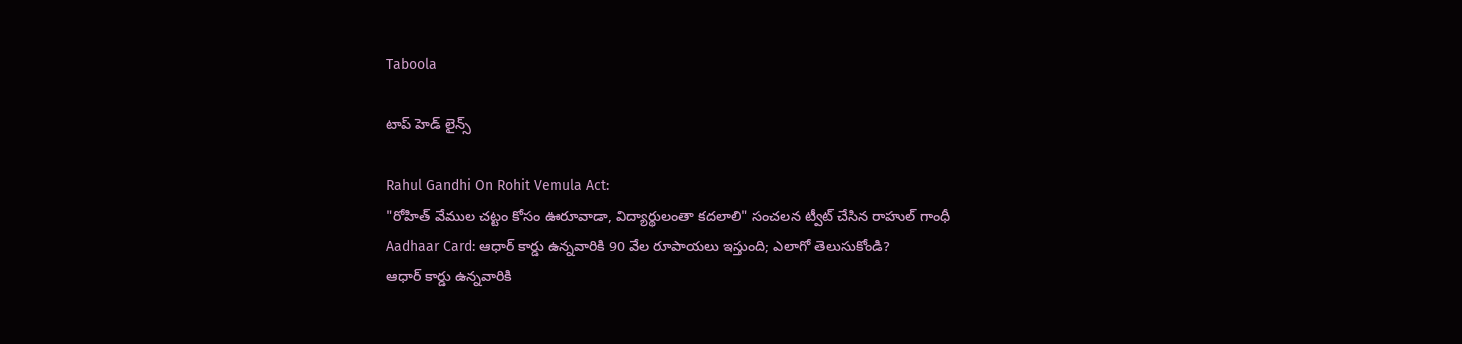Taboola

టాప్ హెడ్ లైన్స్

Rahul Gandhi On Rohit Vemula Act:
"రోహిత్ వేముల చట్టం కోసం ఊరూవాడా, విద్యార్థులంతా కదలాలి" సంచలన ట్వీట్ చేసిన రాహుల్ గాంధీ
Aadhaar Card: ఆధార్ కార్డు ఉన్నవారికి 90 వేల రూపాయలు ఇస్తుంది; ఎలాగో తెలుసుకోండి?
ఆధార్ కార్డు ఉన్నవారికి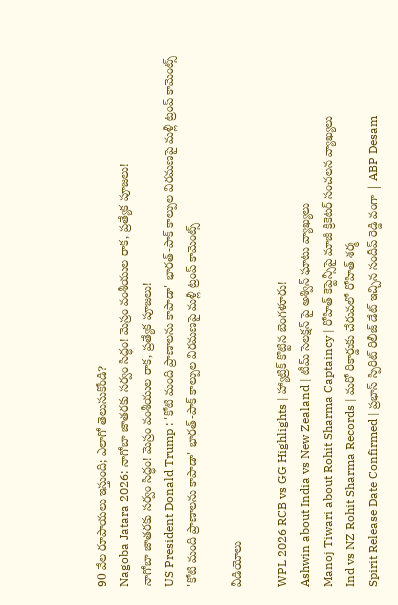90 వేల రూపాయలు ఇస్తుంది; ఎలాగో తెలుసుకోండి?
Nagoba Jatara 2026: నాగోబా జాతరకు సర్వం సిద్ధం! మెస్రం వంశీయుల రాక, ప్రత్యేక పూజలు!
నాగోబా జాతరకు సర్వం సిద్ధం! మెస్రం వంశీయుల రాక, ప్రత్యేక పూజలు!
US President Donald Trump : 'కోటి మంది ప్రాణాలను కాపాడా' భారత్-పాక్ కాల్పుల విరమణపై మళ్లీ ట్రంప్ కామెంట్స్
'కోటి మంది ప్రాణాలను కాపాడా' భారత్-పాక్ కాల్పుల విరమణపై మళ్లీ ట్రంప్ కామెంట్స్

వీడియోలు

WPL 2026 RCB vs GG Highlights | హ్యాట్రిక్ కొట్టిన బెంగళూరు!
Ashwin about India vs New Zealand | టీమ్ సెలక్షన్ పై అశ్విన్ ఘాటు వ్యాఖ్యలు
Manoj Tiwari about Rohit Sharma Captaincy | రోహిత్ కెప్టెన్సీపై మాజీ క్రికెటర్ సంచలన వ్యాఖ్యలు
Ind vs NZ Rohit Sharma Records | మరో రికార్డుకు చేరువలో రోహిత్ శర్మ
Spirit Release Date Confirmed | ప్రభాస్ స్పిరిట్ రిలీజ్ డేట్ ఇచ్చిన సందీప్ రెడ్డి వంగా | ABP Desam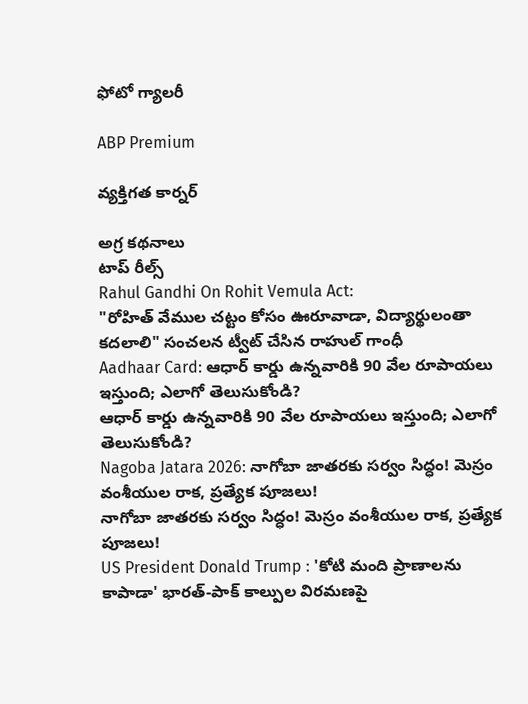ఫోటో గ్యాలరీ

ABP Premium

వ్యక్తిగత కార్నర్

అగ్ర కథనాలు
టాప్ రీల్స్
Rahul Gandhi On Rohit Vemula Act:
"రోహిత్ వేముల చట్టం కోసం ఊరూవాడా, విద్యార్థులంతా కదలాలి" సంచలన ట్వీట్ చేసిన రాహుల్ గాంధీ
Aadhaar Card: ఆధార్ కార్డు ఉన్నవారికి 90 వేల రూపాయలు ఇస్తుంది; ఎలాగో తెలుసుకోండి?
ఆధార్ కార్డు ఉన్నవారికి 90 వేల రూపాయలు ఇస్తుంది; ఎలాగో తెలుసుకోండి?
Nagoba Jatara 2026: నాగోబా జాతరకు సర్వం సిద్ధం! మెస్రం వంశీయుల రాక, ప్రత్యేక పూజలు!
నాగోబా జాతరకు సర్వం సిద్ధం! మెస్రం వంశీయుల రాక, ప్రత్యేక పూజలు!
US President Donald Trump : 'కోటి మంది ప్రాణాలను కాపాడా' భారత్-పాక్ కాల్పుల విరమణపై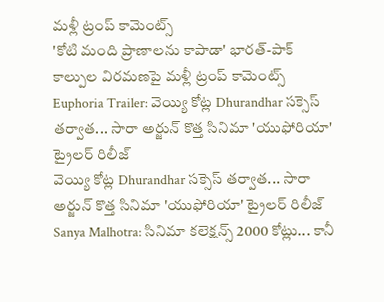మళ్లీ ట్రంప్ కామెంట్స్
'కోటి మంది ప్రాణాలను కాపాడా' భారత్-పాక్ కాల్పుల విరమణపై మళ్లీ ట్రంప్ కామెంట్స్
Euphoria Trailer: వెయ్యి కోట్ల Dhurandhar సక్సెస్ తర్వాత... సారా అర్జున్ కొత్త సినిమా 'యుఫోరియా' ట్రైలర్ రిలీజ్
వెయ్యి కోట్ల Dhurandhar సక్సెస్ తర్వాత... సారా అర్జున్ కొత్త సినిమా 'యుఫోరియా' ట్రైలర్ రిలీజ్
Sanya Malhotra: సినిమా కలెక్షన్స్ 2000 కోట్లు... కానీ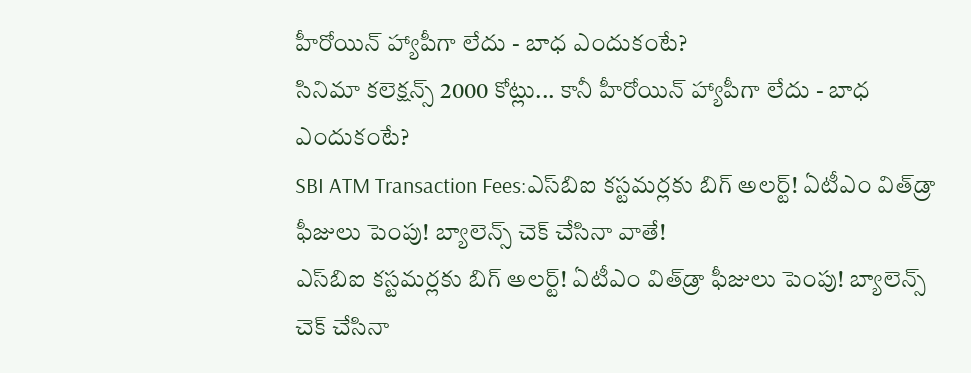హీరోయిన్ హ్యాపీగా లేదు - బాధ ఎందుకంటే?
సినిమా కలెక్షన్స్ 2000 కోట్లు... కానీ హీరోయిన్ హ్యాపీగా లేదు - బాధ ఎందుకంటే?
SBI ATM Transaction Fees:ఎస్‌బిఐ కస్టమర్లకు బిగ్ అలర్ట్! ఏటీఎం విత్‌డ్రా ఫీజులు పెంపు! బ్యాలెన్స్ చెక్ చేసినా వాతే!
ఎస్‌బిఐ కస్టమర్లకు బిగ్ అలర్ట్! ఏటీఎం విత్‌డ్రా ఫీజులు పెంపు! బ్యాలెన్స్ చెక్ చేసినా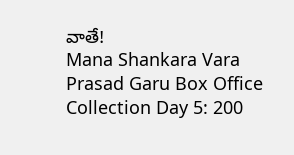వాతే!
Mana Shankara Vara Prasad Garu Box Office Collection Day 5: 200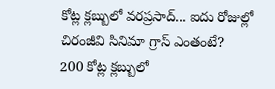కోట్ల క్లబ్బులో వరప్రసాద్... ఐదు రోజుల్లో చిరంజీవి సినిమా గ్రాస్ ఎంతంటే?
200 కోట్ల క్లబ్బులో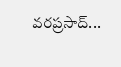వరప్రసాద్...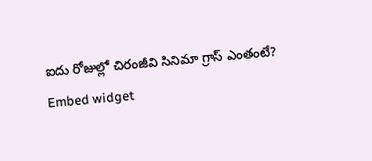ఐదు రోజుల్లో చిరంజీవి సినిమా గ్రాస్ ఎంతంటే?
Embed widget